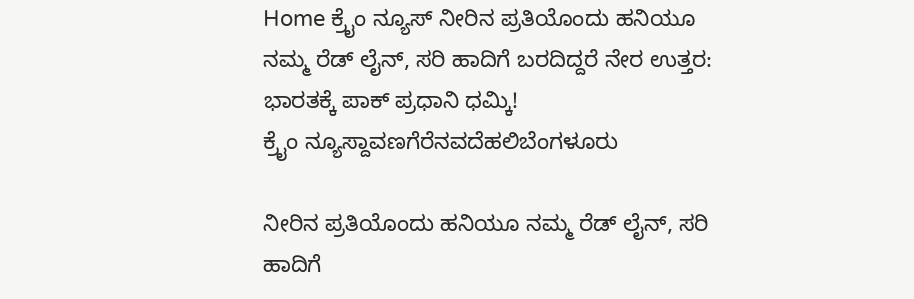Home ಕ್ರೈಂ ನ್ಯೂಸ್ ನೀರಿನ ಪ್ರತಿಯೊಂದು ಹನಿಯೂ ನಮ್ಮ ರೆಡ್ ಲೈನ್, ಸರಿ ಹಾದಿಗೆ ಬರದಿದ್ದರೆ ನೇರ ಉತ್ತರ: ಭಾರತಕ್ಕೆ ಪಾಕ್ ಪ್ರಧಾನಿ ಧಮ್ಕಿ!
ಕ್ರೈಂ ನ್ಯೂಸ್ದಾವಣಗೆರೆನವದೆಹಲಿಬೆಂಗಳೂರು

ನೀರಿನ ಪ್ರತಿಯೊಂದು ಹನಿಯೂ ನಮ್ಮ ರೆಡ್ ಲೈನ್, ಸರಿ ಹಾದಿಗೆ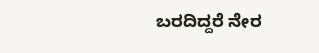ಬರದಿದ್ದರೆ ನೇರ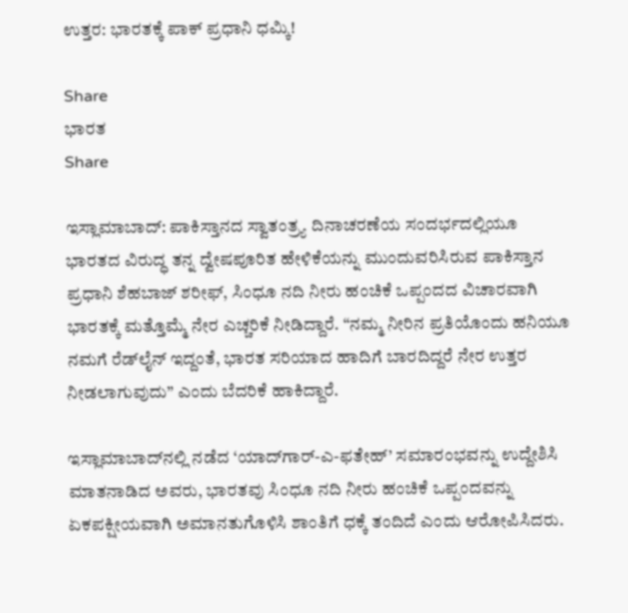ಉತ್ತರ: ಭಾರತಕ್ಕೆ ಪಾಕ್ ಪ್ರಧಾನಿ ಧಮ್ಕಿ!

Share
ಭಾರತ
Share

ಇಸ್ಲಾಮಾಬಾದ್: ಪಾಕಿಸ್ತಾನದ ಸ್ವಾತಂತ್ರ್ಯ ದಿನಾಚರಣೆಯ ಸಂದರ್ಭದಲ್ಲಿಯೂ ಭಾರತದ ವಿರುದ್ಧ ತನ್ನ ದ್ವೇಷಪೂರಿತ ಹೇಳಿಕೆಯನ್ನು ಮುಂದುವರಿಸಿರುವ ಪಾಕಿಸ್ತಾನ ಪ್ರಧಾನಿ ಶೆಹಬಾಜ್ ಶರೀಫ್, ಸಿಂಧೂ ನದಿ ನೀರು ಹಂಚಿಕೆ ಒಪ್ಪಂದದ ವಿಚಾರವಾಗಿ ಭಾರತಕ್ಕೆ ಮತ್ತೊಮ್ಮೆ ನೇರ ಎಚ್ಚರಿಕೆ ನೀಡಿದ್ದಾರೆ. “ನಮ್ಮ ನೀರಿನ ಪ್ರತಿಯೊಂದು ಹನಿಯೂ ನಮಗೆ ರೆಡ್‌ಲೈನ್ ಇದ್ದಂತೆ, ಭಾರತ ಸರಿಯಾದ ಹಾದಿಗೆ ಬಾರದಿದ್ದರೆ ನೇರ ಉತ್ತರ ನೀಡಲಾಗುವುದು” ಎಂದು ಬೆದರಿಕೆ ಹಾಕಿದ್ದಾರೆ.

ಇಸ್ಲಾಮಾಬಾದ್‌ನಲ್ಲಿ ನಡೆದ ‘ಯಾದ್‌ಗಾರ್-ಎ-ಫತೇಹ್’ ಸಮಾರಂಭವನ್ನು ಉದ್ದೇಶಿಸಿ ಮಾತನಾಡಿದ ಅವರು, ಭಾರತವು ಸಿಂಧೂ ನದಿ ನೀರು ಹಂಚಿಕೆ ಒಪ್ಪಂದವನ್ನು ಏಕಪಕ್ಷೀಯವಾಗಿ ಅಮಾನತುಗೊಳಿಸಿ ಶಾಂತಿಗೆ ಧಕ್ಕೆ ತಂದಿದೆ ಎಂದು ಆರೋಪಿಸಿದರು.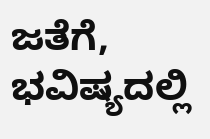ಜತೆಗೆ, ಭವಿಷ್ಯದಲ್ಲಿ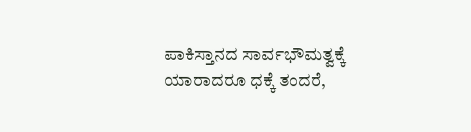ಪಾಕಿಸ್ತಾನದ ಸಾರ್ವಭೌಮತ್ವಕ್ಕೆ ಯಾರಾದರೂ ಧಕ್ಕೆ ತಂದರೆ,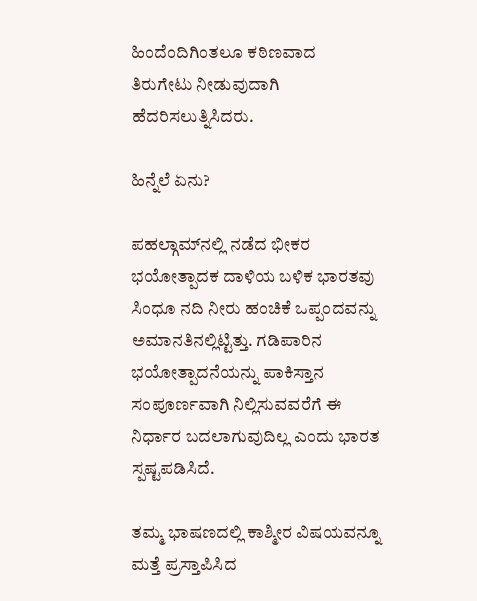ಹಿಂದೆಂದಿಗಿಂತಲೂ ಕಠಿಣವಾದ ತಿರುಗೇಟು ನೀಡುವುದಾಗಿ ಹೆದರಿಸಲುತ್ನಿಸಿದರು.

ಹಿನ್ನೆಲೆ ಏನು?

ಪಹಲ್ಗಾಮ್‌ನಲ್ಲಿ ನಡೆದ ಭೀಕರ ಭಯೋತ್ಪಾದಕ ದಾಳಿಯ ಬಳಿಕ ಭಾರತವು ಸಿಂಧೂ ನದಿ ನೀರು ಹಂಚಿಕೆ ಒಪ್ಪಂದವನ್ನು ಅಮಾನತಿನಲ್ಲಿಟ್ಟಿತ್ತು. ಗಡಿಪಾರಿನ ಭಯೋತ್ಪಾದನೆಯನ್ನು ಪಾಕಿಸ್ತಾನ ಸಂಪೂರ್ಣವಾಗಿ ನಿಲ್ಲಿಸುವವರೆಗೆ ಈ ನಿರ್ಧಾರ ಬದಲಾಗುವುದಿಲ್ಲ ಎಂದು ಭಾರತ ಸ್ಪಷ್ಟಪಡಿಸಿದೆ.

ತಮ್ಮ ಭಾಷಣದಲ್ಲಿ ಕಾಶ್ಮೀರ ವಿಷಯವನ್ನೂ ಮತ್ತೆ ಪ್ರಸ್ತಾಪಿಸಿದ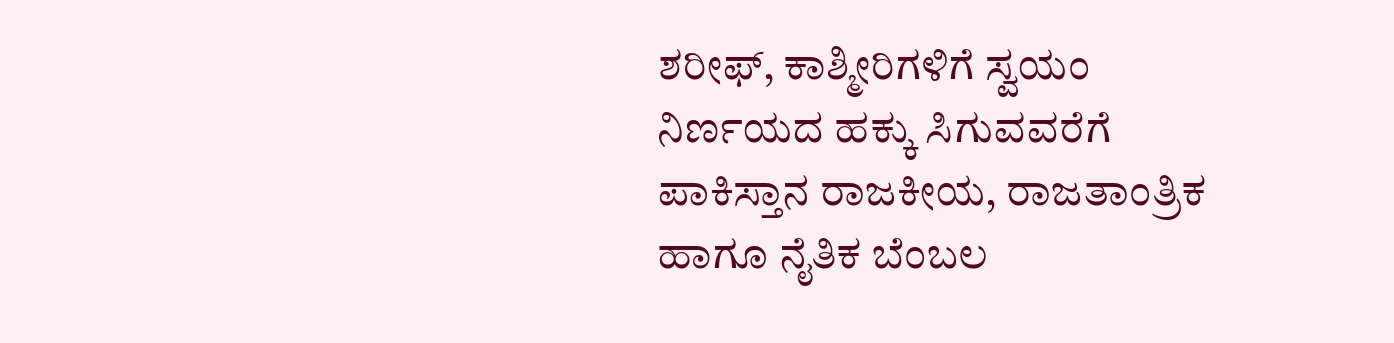ಶರೀಫ್, ಕಾಶ್ಮೀರಿಗಳಿಗೆ ಸ್ವಯಂ ನಿರ್ಣಯದ ಹಕ್ಕು ಸಿಗುವವರೆಗೆ ಪಾಕಿಸ್ತಾನ ರಾಜಕೀಯ, ರಾಜತಾಂತ್ರಿಕ ಹಾಗೂ ನೈತಿಕ ಬೆಂಬಲ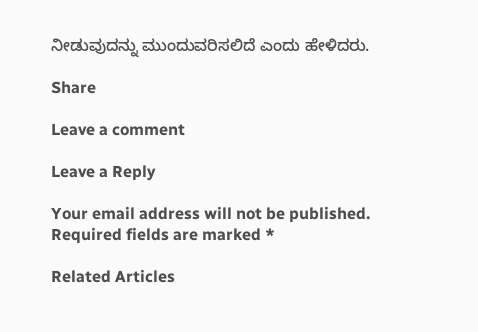ನೀಡುವುದನ್ನು ಮುಂದುವರಿಸಲಿದೆ ಎಂದು ಹೇಳಿದರು.

Share

Leave a comment

Leave a Reply

Your email address will not be published. Required fields are marked *

Related Articles